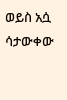ወይስ አሷ ሳታውቀው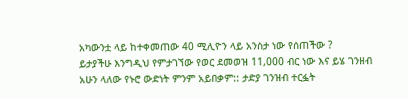አካውንቷ ላይ ከተቀመጠው 40 ሚሊዮን ላይ አንስታ ነው የሰጠችው ?
ይታያችሁ እንግዲህ የምታገኘው የወር ደመወዝ 11,000 ብር ነው እና ይሄ ገንዘብ አሁን ላለው የኑሮ ውድነት ምንም አይበቃም:: ታድያ ገንዝብ ተርፏት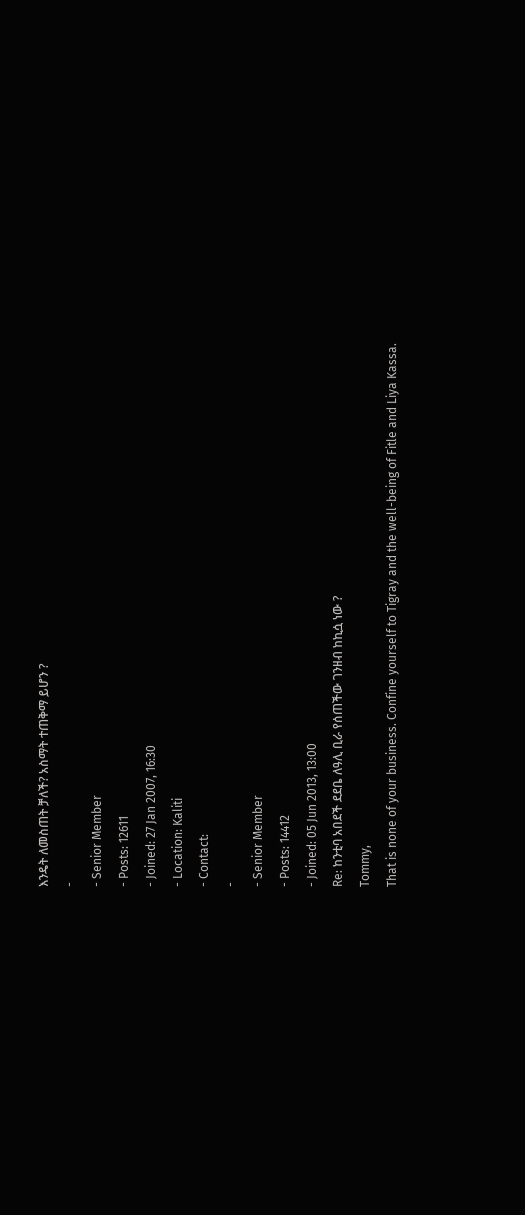እንዴት ለመስጠት ቻለች? አስማት ተጠቅማ ይሆን ?
-
- Senior Member
- Posts: 12611
- Joined: 27 Jan 2007, 16:30
- Location: Kaliti
- Contact:
-
- Senior Member
- Posts: 14412
- Joined: 05 Jun 2013, 13:00
Re: ከንቲባ አበደች ደደቤ ለዓሊ ቢራ የሰጠችው ገንዘብ ከኪሷ ነው ?
Tommy,
That is none of your business. Confine yourself to Tigray and the well-being of Fitle and Liya Kassa.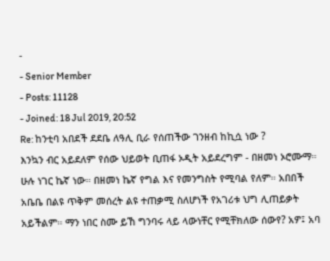-
- Senior Member
- Posts: 11128
- Joined: 18 Jul 2019, 20:52
Re: ከንቲባ አበደች ደደቤ ለዓሊ ቢራ የሰጠችው ገንዘብ ከኪሷ ነው ?
እንኳን ብር አይደለም የሰው ህይወት ቢጠፋ ኦዲት አይደረግም - በዘመነ ኦሮሙማ። ሁሉ ነገር ኬኛ ነው። በዘመነ ኬኛ የግል እና የመንግስት የሚባል የለም። አበበች አቤቤ በልዩ ጥቅም መሰረት ልዩ ተጠቃሚ ስለሆነች የአገሪቱ ህግ ሊጠይቃት አይችልም። ማን ነበር ስሙ ይኸ ግንባሩ ላይ ላውነቸር የሚቸክለው ሰውየ? አዎ፤ አባ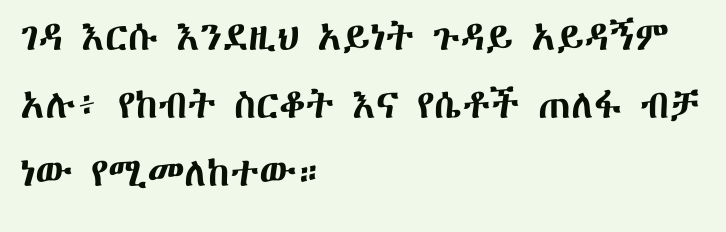ገዳ እርሱ እንደዚህ አይነት ጉዳይ አይዳኝም አሉ፥ የከብት ስርቆት እና የሴቶች ጠለፋ ብቻ ነው የሚመለከተው።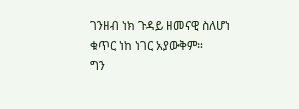ገንዘብ ነክ ጉዳይ ዘመናዊ ስለሆነ ቁጥር ነከ ነገር አያውቅም።
ግን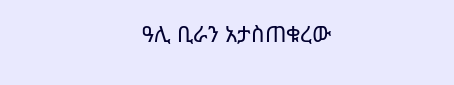ዓሊ ቢራን አታስጠቁረው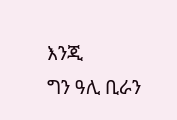እንጂ
ግን ዓሊ ቢራን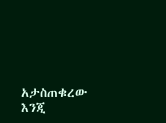አታስጠቁረው እንጂ